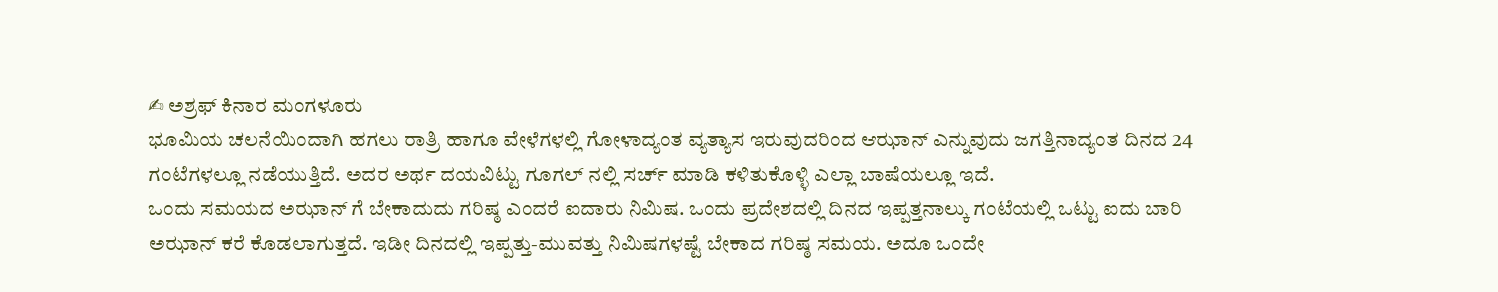✍ ಅಶ್ರಫ್ ಕಿನಾರ ಮಂಗಳೂರು
ಭೂಮಿಯ ಚಲನೆಯಿಂದಾಗಿ ಹಗಲು ರಾತ್ರಿ ಹಾಗೂ ವೇಳೆಗಳಲ್ಲಿ ಗೋಳಾದ್ಯಂತ ವ್ಯತ್ಯಾಸ ಇರುವುದರಿಂದ ಆಝಾನ್ ಎನ್ನುವುದು ಜಗತ್ತಿನಾದ್ಯಂತ ದಿನದ 24 ಗಂಟೆಗಳಲ್ಲೂ ನಡೆಯುತ್ತಿದೆ. ಅದರ ಅರ್ಥ ದಯವಿಟ್ಟು ಗೂಗಲ್ ನಲ್ಲಿ ಸರ್ಚ್ ಮಾಡಿ ಕಳಿತುಕೊಳ್ಳಿ ಎಲ್ಲಾ ಬಾಷೆಯಲ್ಲೂ ಇದೆ.
ಒಂದು ಸಮಯದ ಅಝಾನ್ ಗೆ ಬೇಕಾದುದು ಗರಿಷ್ಠ ಎಂದರೆ ಐದಾರು ನಿಮಿಷ. ಒಂದು ಪ್ರದೇಶದಲ್ಲಿ ದಿನದ ಇಪ್ಪತ್ತನಾಲ್ಕು ಗಂಟೆಯಲ್ಲಿ ಒಟ್ಟು ಐದು ಬಾರಿ ಅಝಾನ್ ಕರೆ ಕೊಡಲಾಗುತ್ತದೆ. ಇಡೀ ದಿನದಲ್ಲಿ ಇಪ್ಪತ್ತು-ಮುವತ್ತು ನಿಮಿಷಗಳಷ್ಟೆ ಬೇಕಾದ ಗರಿಷ್ಠ ಸಮಯ. ಅದೂ ಒಂದೇ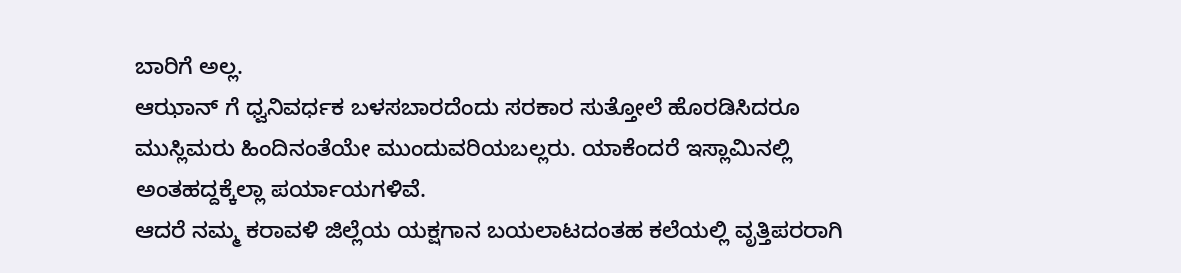ಬಾರಿಗೆ ಅಲ್ಲ.
ಆಝಾನ್ ಗೆ ಧ್ವನಿವರ್ಧಕ ಬಳಸಬಾರದೆಂದು ಸರಕಾರ ಸುತ್ತೋಲೆ ಹೊರಡಿಸಿದರೂ ಮುಸ್ಲಿಮರು ಹಿಂದಿನಂತೆಯೇ ಮುಂದುವರಿಯಬಲ್ಲರು. ಯಾಕೆಂದರೆ ಇಸ್ಲಾಮಿನಲ್ಲಿ ಅಂತಹದ್ದಕ್ಕೆಲ್ಲಾ ಪರ್ಯಾಯಗಳಿವೆ.
ಆದರೆ ನಮ್ಮ ಕರಾವಳಿ ಜಿಲ್ಲೆಯ ಯಕ್ಷಗಾನ ಬಯಲಾಟದಂತಹ ಕಲೆಯಲ್ಲಿ ವೃತ್ತಿಪರರಾಗಿ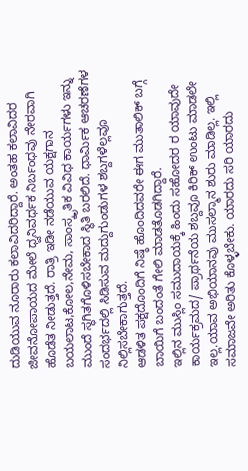ದುಡಿಯುವ ನೂರಾರು ಕಲಾವಿದರಿದ್ದಾರೆ. ಅಂತಹ ಕಲಾವಿದರ ಜೀವನೋಪಾಯದ ಮೇಲೆ ಧ್ವನಿವರ್ಧಕ ನಿರ್ಬಂಧವು ನೇರವಾಗಿ ಹೊಡೆತ ನೀಡುತ್ತದೆ. ರಾತ್ರಿ ಇಡೀ ನಡೆಯುವ ಯಕ್ಷಗಾನ ಬಯಲಾಟ,ಕೋಲ,ನೇಮ, ಸಾಂಸ್ಕೃತಿಕ ವಿವಿಧ ಕಾರ್ಯಗಳು ಇನ್ನು ಮುಂದೆ ಸ್ಥಗಿತಗೊಳಿಸಬೇಕಾದ ಸ್ಥಿತಿ ಬರಲಿದೆ. ಧಾರ್ಮಿಕ ಆಚರಣೆಗಳ ಸಂದರ್ಭದಲ್ಲಿ ಸಿಡಿಸುವ ಮದ್ದುಗುಂಡುಗಳ ಶಬ್ದಗಳೆಲ್ಲವೂ ನಿಲ್ಲಿಸಬೇಕಾಗುತ್ತದೆ.
ಆಡಳಿತ ಪಕ್ಷದೊಂದಿಗೆ ನಿಷ್ಠೆ ಹೊಂದಿದವರೇ ಈಗ ಮುತಾಲಿಕ್ ಬಗ್ಗೆ ಬಾಯಿಗೆ ಬಂದಂತೆ ಗೇಲಿ ಮಾಡತೊಡಗಿದ್ದಾರೆ.
ಇಲ್ಲಿನ ಮುಸ್ಲಿಂ ಸಮುದಾಯಕ್ಕೆ ಹಿಂದು ಸಹೋದರ ರ ಯಾವುದೇ ಕಾರ್ಯಕ್ರಮದ/ ಪ್ರಾರ್ಥನೆಯ ಶಬ್ದವೂ ಕಿರಿಕ್ ಉಂಟು ಮಾಡಲೇ ಇಲ್ಲ.ಯಾವ ಅಭಿಯಾನವು ಮುಸಲ್ಮಾನ ಶುರು ಮಾಡಿಲ್ಲ. ಇಲ್ಲಿ ಸಮಾಜವೇ ಅರಿತು ಕೊಳ್ಳಬೇಕು. ಯಾರದು ಸರಿ ಯಾರದು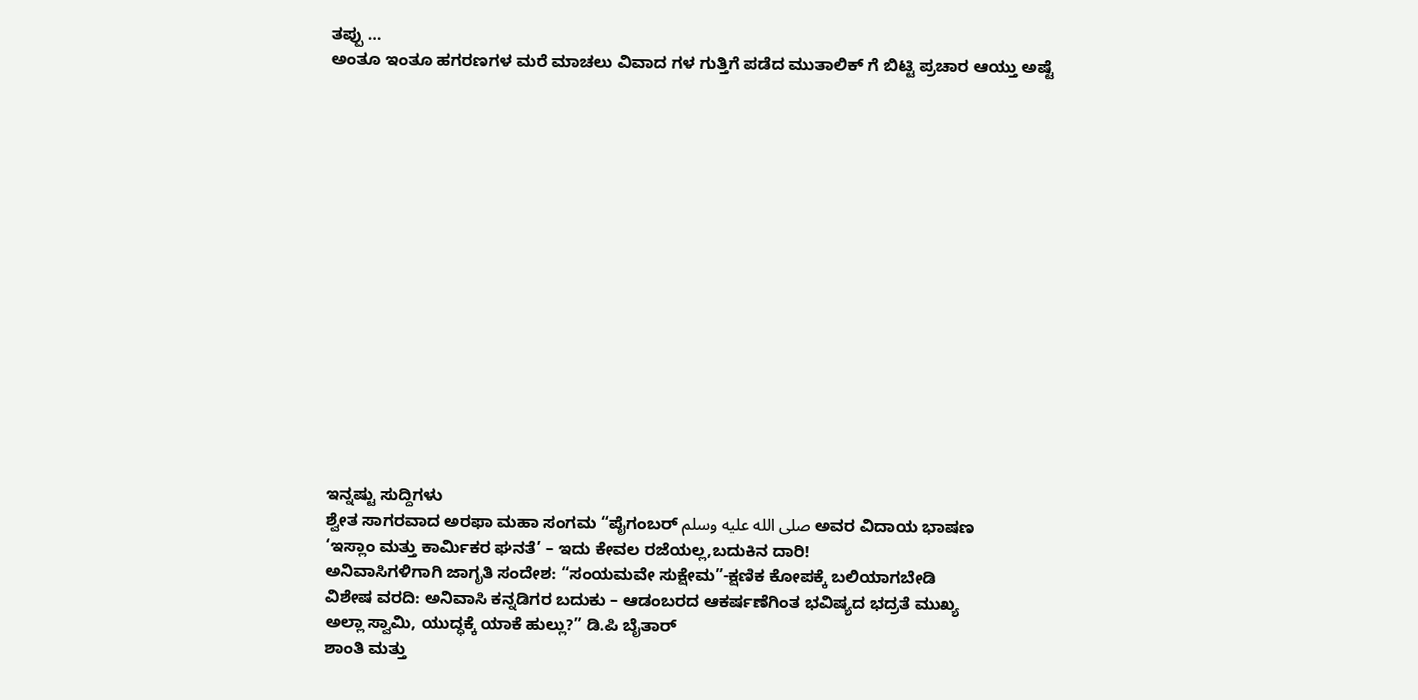ತಪ್ಪು …
ಅಂತೂ ಇಂತೂ ಹಗರಣಗಳ ಮರೆ ಮಾಚಲು ವಿವಾದ ಗಳ ಗುತ್ತಿಗೆ ಪಡೆದ ಮುತಾಲಿಕ್ ಗೆ ಬಿಟ್ಟಿ ಪ್ರಚಾರ ಆಯ್ತು ಅಷ್ಟೆ
















ಇನ್ನಷ್ಟು ಸುದ್ದಿಗಳು
ಶ್ವೇತ ಸಾಗರವಾದ ಅರಫಾ ಮಹಾ ಸಂಗಮ “ಪೈಗಂಬರ್ صلى الله عليه وسلم ಅವರ ವಿದಾಯ ಭಾಷಣ
‘ಇಸ್ಲಾಂ ಮತ್ತು ಕಾರ್ಮಿಕರ ಘನತೆ’ – ಇದು ಕೇವಲ ರಜೆಯಲ್ಲ,ಬದುಕಿನ ದಾರಿ!
ಅನಿವಾಸಿಗಳಿಗಾಗಿ ಜಾಗೃತಿ ಸಂದೇಶ: “ಸಂಯಮವೇ ಸುಕ್ಷೇಮ”-ಕ್ಷಣಿಕ ಕೋಪಕ್ಕೆ ಬಲಿಯಾಗಬೇಡಿ
ವಿಶೇಷ ವರದಿ: ಅನಿವಾಸಿ ಕನ್ನಡಿಗರ ಬದುಕು – ಆಡಂಬರದ ಆಕರ್ಷಣೆಗಿಂತ ಭವಿಷ್ಯದ ಭದ್ರತೆ ಮುಖ್ಯ
ಅಲ್ಲಾ ಸ್ವಾಮಿ, ಯುದ್ಧಕ್ಕೆ ಯಾಕೆ ಹುಲ್ಲು?” ಡಿ.ಪಿ ಬೈತಾರ್
ಶಾಂತಿ ಮತ್ತು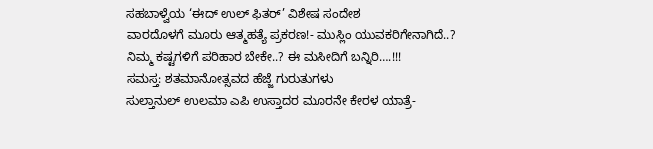ಸಹಬಾಳ್ವೆಯ ‘ಈದ್ ಉಲ್ ಫಿತರ್’ ವಿಶೇಷ ಸಂದೇಶ
ವಾರದೊಳಗೆ ಮೂರು ಆತ್ಮಹತ್ಯೆ ಪ್ರಕರಣ!- ಮುಸ್ಲಿಂ ಯುವಕರಿಗೇನಾಗಿದೆ..?
ನಿಮ್ಮ ಕಷ್ಟಗಳಿಗೆ ಪರಿಹಾರ ಬೇಕೇ..? ಈ ಮಸೀದಿಗೆ ಬನ್ನಿರಿ….!!!
ಸಮಸ್ತ: ಶತಮಾನೋತ್ಸವದ ಹೆಜ್ಜೆ ಗುರುತುಗಳು
ಸುಲ್ತಾನುಲ್ ಉಲಮಾ ಎಪಿ ಉಸ್ತಾದರ ಮೂರನೇ ಕೇರಳ ಯಾತ್ರೆ-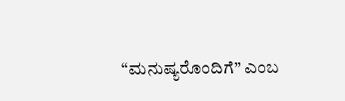“ಮನುಷ್ಯರೊಂದಿಗೆ” ಎಂಬ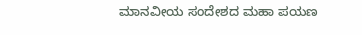ಮಾನವೀಯ ಸಂದೇಶದ ಮಹಾ ಪಯಣ